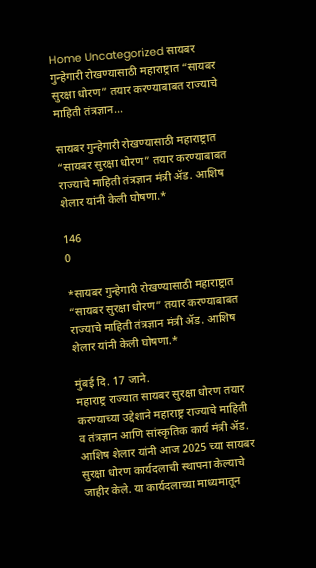Home Uncategorized सायबर गुन्हेगारी रोखण्यासाठी महाराष्ट्रात “सायबर सुरक्षा धोरण” तयार करण्याबाबत राज्याचे माहिती तंत्रज्ञान...

सायबर गुन्हेगारी रोखण्यासाठी महाराष्ट्रात “सायबर सुरक्षा धोरण” तयार करण्याबाबत राज्याचे माहिती तंत्रज्ञान मंत्री ॲड. आशिष शेलार यांनी केली घोषणा.*

146
0

*सायबर गुन्हेगारी रोखण्यासाठी महाराष्ट्रात “सायबर सुरक्षा धोरण” तयार करण्याबाबत राज्याचे माहिती तंत्रज्ञान मंत्री ॲड. आशिष शेलार यांनी केली घोषणा.*

मुंबई दि. 17 जाने.
महाराष्ट्र राज्यात सायबर सुरक्षा धोरण तयार करण्याच्या उद्देशाने महाराष्ट्र राज्याचे माहिती व तंत्रज्ञान आणि सांस्कृतिक कार्य मंत्री ॲड. आशिष शेलार यांनी आज 2025 च्या सायबर सुरक्षा धोरण कार्यदलाची स्थापना केल्याचे जाहीर केले. या कार्यदलाच्या माध्यमातून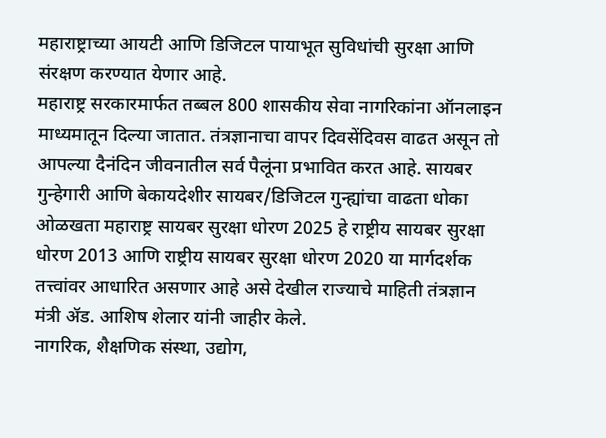महाराष्ट्राच्या आयटी आणि डिजिटल पायाभूत सुविधांची सुरक्षा आणि संरक्षण करण्यात येणार आहे.
महाराष्ट्र सरकारमार्फत तब्बल 800 शासकीय सेवा नागरिकांना ऑनलाइन माध्यमातून दिल्या जातात. तंत्रज्ञानाचा वापर दिवसेंदिवस वाढत असून तो आपल्या दैनंदिन जीवनातील सर्व पैलूंना प्रभावित करत आहे. सायबर गुन्हेगारी आणि बेकायदेशीर सायबर/डिजिटल गुन्ह्यांचा वाढता धोका ओळखता महाराष्ट्र सायबर सुरक्षा धोरण 2025 हे राष्ट्रीय सायबर सुरक्षा धोरण 2013 आणि राष्ट्रीय सायबर सुरक्षा धोरण 2020 या मार्गदर्शक तत्त्वांवर आधारित असणार आहे असे देखील राज्याचे माहिती तंत्रज्ञान मंत्री ॲड. आशिष शेलार यांनी जाहीर केले.
नागरिक, शैक्षणिक संस्था, उद्योग,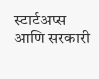स्टार्टअप्स आणि सरकारी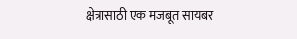क्षेत्रासाठी एक मजबूत सायबर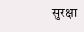सुरक्षा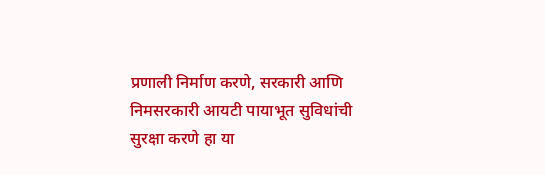प्रणाली निर्माण करणे, सरकारी आणि निमसरकारी आयटी पायाभूत सुविधांची सुरक्षा करणे हा या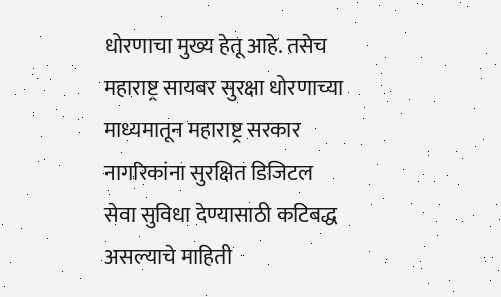धोरणाचा मुख्य हेतू आहे. तसेच महाराष्ट्र सायबर सुरक्षा धोरणाच्या माध्यमातून महाराष्ट्र सरकार नागरिकांना सुरक्षित डिजिटल सेवा सुविधा देण्यासाठी कटिबद्ध असल्याचे माहिती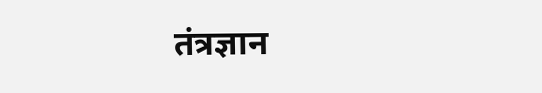तंत्रज्ञान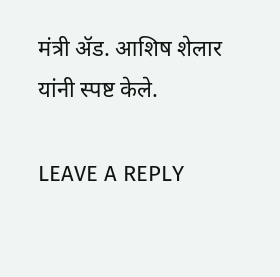मंत्री ॲड. आशिष शेलार यांनी स्पष्ट केले.

LEAVE A REPLY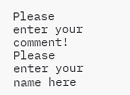Please enter your comment!
Please enter your name here